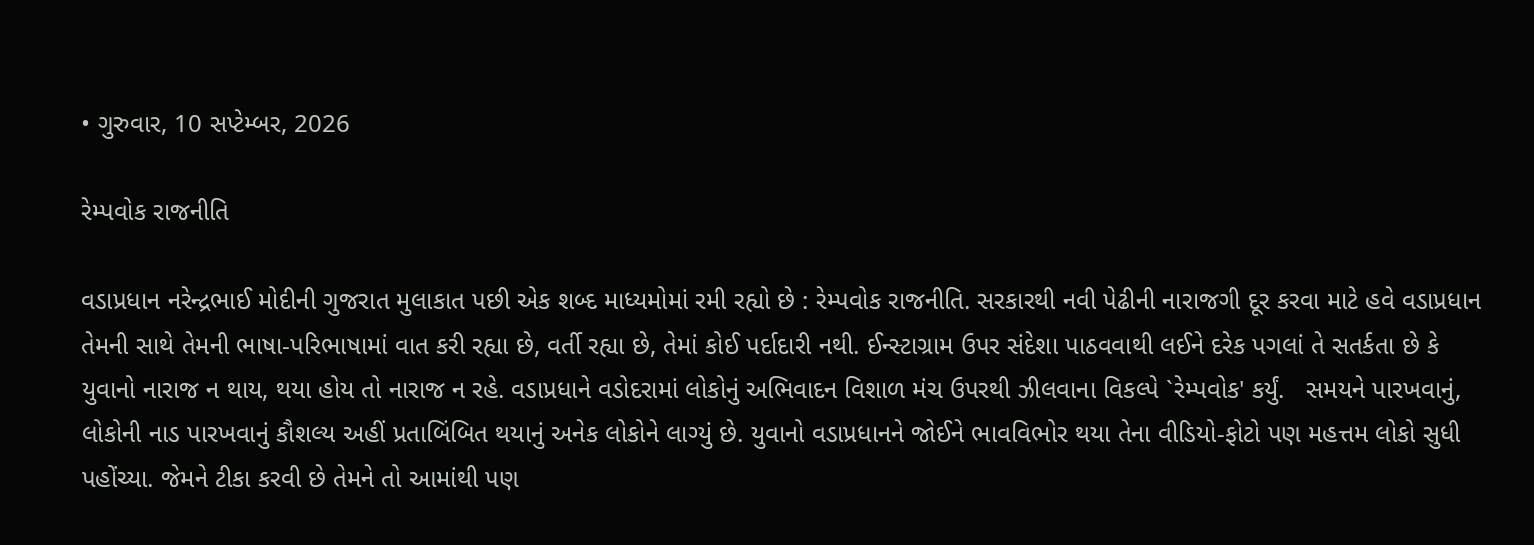• ગુરુવાર, 10 સપ્ટેમ્બર, 2026

રેમ્પવોક રાજનીતિ

વડાપ્રધાન નરેન્દ્રભાઈ મોદીની ગુજરાત મુલાકાત પછી એક શબ્દ માધ્યમોમાં રમી રહ્યો છે : રેમ્પવોક રાજનીતિ. સરકારથી નવી પેઢીની નારાજગી દૂર કરવા માટે હવે વડાપ્રધાન તેમની સાથે તેમની ભાષા-પરિભાષામાં વાત કરી રહ્યા છે, વર્તી રહ્યા છે, તેમાં કોઈ પર્દાદારી નથી. ઈન્સ્ટાગ્રામ ઉપર સંદેશા પાઠવવાથી લઈને દરેક પગલાં તે સતર્કતા છે કે યુવાનો નારાજ ન થાય, થયા હોય તો નારાજ ન રહે. વડાપ્રધાને વડોદરામાં લોકોનું અભિવાદન વિશાળ મંચ ઉપરથી ઝીલવાના વિકલ્પે `રેમ્પવોક' કર્યું.   સમયને પારખવાનું, લોકોની નાડ પારખવાનું કૌશલ્ય અહીં પ્રતાબિંબિત થયાનું અનેક લોકોને લાગ્યું છે. યુવાનો વડાપ્રધાનને જોઈને ભાવવિભોર થયા તેના વીડિયો-ફોટો પણ મહત્તમ લોકો સુધી પહોંચ્યા. જેમને ટીકા કરવી છે તેમને તો આમાંથી પણ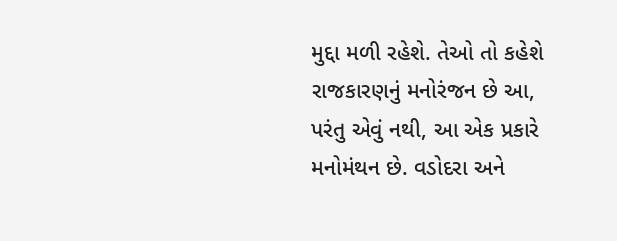મુદ્દા મળી રહેશે. તેઓ તો કહેશે રાજકારણનું મનોરંજન છે આ, પરંતુ એવું નથી, આ એક પ્રકારે મનોમંથન છે. વડોદરા અને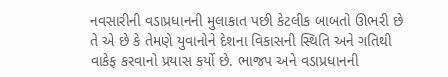નવસારીની વડાપ્રધાનની મુલાકાત પછી કેટલીક બાબતો ઊભરી છે તે એ છે કે તેમણે યુવાનોને દેશના વિકાસની સ્થિતિ અને ગતિથી વાકેફ કરવાનો પ્રયાસ કર્યો છે. ભાજપ અને વડાપ્રધાનની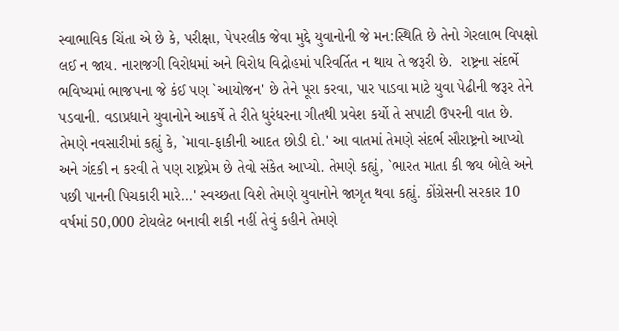સ્વાભાવિક ચિંતા એ છે કે, પરીક્ષા, પેપરલીક જેવા મુદ્દે યુવાનોની જે મન:સ્થિતિ છે તેનો ગેરલાભ વિપક્ષો લઈ ન જાય. નારાજગી વિરોધમાં અને વિરોધ વિદ્રોહમાં પરિવર્તિત ન થાય તે જરૂરી છે.  રાષ્ટ્રના સંદર્ભે ભવિષ્યમાં ભાજપના જે કંઈ પણ `આયોજન' છે તેને પૂરા કરવા, પાર પાડવા માટે યુવા પેઢીની જરૂર તેને પડવાની. વડાપ્રધાને યુવાનોને આકર્ષે તે રીતે ધુરંધરના ગીતથી પ્રવેશ કર્યો તે સપાટી ઉપરની વાત છે. તેમણે નવસારીમાં કહ્યું કે, `માવા-ફાકીની આદત છોડી દો.' આ વાતમાં તેમણે સંદર્ભ સૌરાષ્ટ્રનો આપ્યો અને ગંદકી ન કરવી તે પણ રાષ્ટ્રપ્રેમ છે તેવો સંકેત આપ્યો. તેમણે કહ્યું, `ભારત માતા કી જય બોલે અને પછી પાનની પિચકારી મારે...' સ્વચ્છતા વિશે તેમણે યુવાનોને જાગૃત થવા કહ્યું. કોંગ્રેસની સરકાર 10 વર્ષમાં 50,000 ટોયલેટ બનાવી શકી નહીં તેવું કહીને તેમણે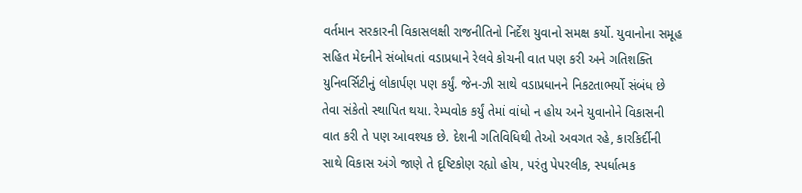વર્તમાન સરકારની વિકાસલક્ષી રાજનીતિનો નિર્દેશ યુવાનો સમક્ષ કર્યો. યુવાનોના સમૂહ સહિત મેદનીને સંબોધતાં વડાપ્રધાને રેલવે કોચની વાત પણ કરી અને ગતિશક્તિ યુનિવર્સિટીનું લોકાર્પણ પણ કર્યું. જેન-ઝી સાથે વડાપ્રધાનને નિકટતાભર્યો સંબંધ છે તેવા સંકેતો સ્થાપિત થયા. રેમ્પવોક કર્યું તેમાં વાંધો ન હોય અને યુવાનોને વિકાસની વાત કરી તે પણ આવશ્યક છે. દેશની ગતિવિધિથી તેઓ અવગત રહે, કારકિર્દીની સાથે વિકાસ અંગે જાણે તે દૃષ્ટિકોણ રહ્યો હોય, પરંતુ પેપરલીક, સ્પર્ધાત્મક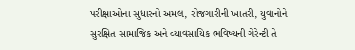પરીક્ષાઓના સુધારનો અમલ, રોજગારીની ખાતરી, યુવાનોને સુરક્ષિત સામાજિક અને વ્યાવસાયિક ભવિષ્યની ગેરેન્ટી તે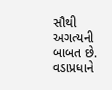સૌથી અગત્યની બાબત છે. વડાપ્રધાને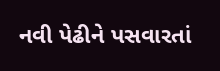નવી પેઢીને પસવારતાં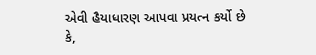એવી હૈયાધારણ આપવા પ્રયત્ન કર્યો છે કે,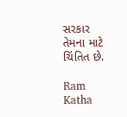સરકાર  તેમના માટે ચિંતિત છે.

Ram Katha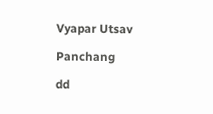Vyapar Utsav

Panchang

dd